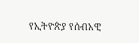የኢትዮጵያ የሰብአዊ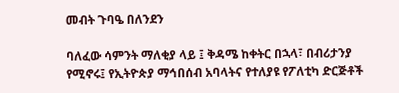መብት ጉባዔ በለንደን

ባለፈው ሳምንት ማለቂያ ላይ ፤ ቅዳሜ ከቀትር በኋላ፣ በብሪታንያ የሚኖሩ፤ የኢትዮጵያ ማኅበሰብ አባላትና የተለያዩ የፖለቲካ ድርጅቶች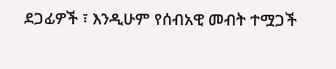ደጋፊዎች ፣ እንዲሁም የሰብአዊ መብት ተሟጋች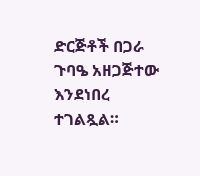ድርጅቶች በጋራ ጉባዔ አዘጋጅተው እንደነበረ ተገልጿል።